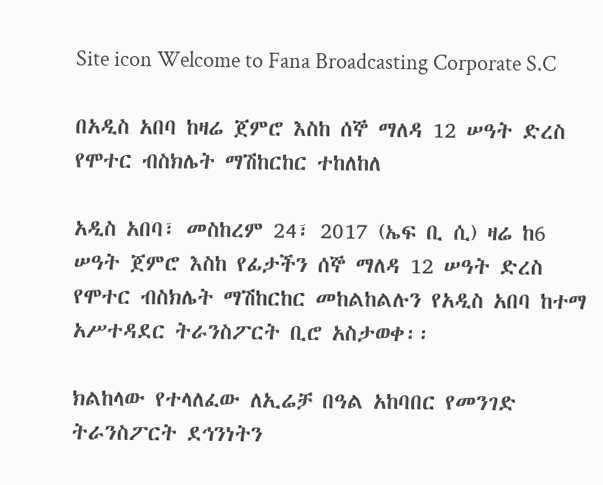Site icon Welcome to Fana Broadcasting Corporate S.C

በአዲስ አበባ ከዛሬ ጀምሮ እስከ ሰኞ ማለዳ 12 ሠዓት ድረስ የሞተር ብስክሌት ማሽከርከር ተከለከለ

አዲስ አበባ፣ መስከረም 24፣ 2017 (ኤፍ ቢ ሲ) ዛሬ ከ6 ሠዓት ጀምሮ እስከ የፊታችን ሰኞ ማለዳ 12 ሠዓት ድረስ የሞተር ብስክሌት ማሽከርከር መከልከልሉን የአዲስ አበባ ከተማ አሥተዳደር ትራንስፖርት ቢሮ አስታወቀ፡፡

ክልከላው የተላለፈው ለኢሬቻ በዓል አከባበር የመንገድ ትራንስፖርት ደኅንነትን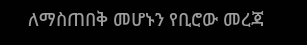ለማስጠበቅ መሆኑን የቢሮው መረጃ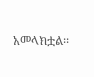አመላክቷል፡፡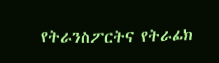የትራንስፖርትና የትራፊክ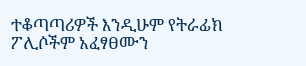ተቆጣጣሪዎች እንዲሁም የትራፊክ ፖሊሶችም አፈፃፀሙን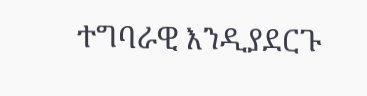ተግባራዊ እንዲያደርጉ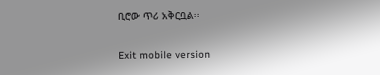ቢሮው ጥሪ አቅርቧል፡፡

Exit mobile version